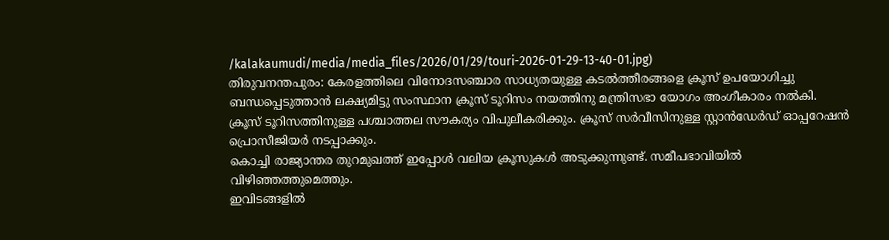/kalakaumudi/media/media_files/2026/01/29/touri-2026-01-29-13-40-01.jpg)
തിരുവനന്തപുരം: കേരളത്തിലെ വിനോദസഞ്ചാര സാധ്യതയുള്ള കടൽത്തീരങ്ങളെ ക്രൂസ് ഉപയോഗിച്ചു ബന്ധപ്പെടുത്താൻ ലക്ഷ്യമിട്ടു സംസ്ഥാന ക്രൂസ് ടൂറിസം നയത്തിനു മന്ത്രിസഭാ യോഗം അംഗീകാരം നൽകി.
ക്രൂസ് ടൂറിസത്തിനുള്ള പശ്ചാത്തല സൗകര്യം വിപുലീകരിക്കും. ക്രൂസ് സർവീസിനുള്ള സ്റ്റാൻഡേർഡ് ഓപ്പറേഷൻ പ്രൊസീജിയർ നടപ്പാക്കും.
കൊച്ചി രാജ്യാന്തര തുറമുഖത്ത് ഇപ്പോൾ വലിയ ക്രൂസുകൾ അടുക്കുന്നുണ്ട്. സമീപഭാവിയിൽ വിഴിഞ്ഞത്തുമെത്തും.
ഇവിടങ്ങളിൽ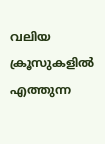വലിയ ക്രൂസുകളിൽ എത്തുന്ന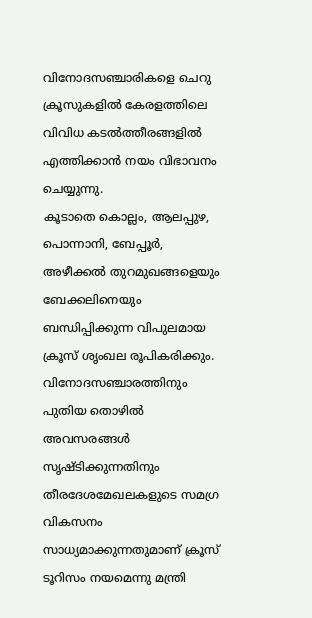വിനോദസഞ്ചാരികളെ ചെറു ക്രൂസുകളിൽ കേരളത്തിലെ വിവിധ കടൽത്തീരങ്ങളിൽ എത്തിക്കാൻ നയം വിഭാവനം ചെയ്യുന്നു.
കൂടാതെ കൊല്ലം, ആലപ്പുഴ, പൊന്നാനി, ബേപ്പൂർ, അഴീക്കൽ തുറമുഖങ്ങളെയും ബേക്കലിനെയും ബന്ധിപ്പിക്കുന്ന വിപുലമായ ക്രൂസ് ശൃംഖല രൂപികരിക്കും.
വിനോദസഞ്ചാരത്തിനും പുതിയ തൊഴിൽ അവസരങ്ങൾ സൃഷ്ടിക്കുന്നതിനും തീരദേശമേഖലകളുടെ സമഗ്ര വികസനം സാധ്യമാക്കുന്നതുമാണ് ക്രൂസ് ടൂറിസം നയമെന്നു മന്ത്രി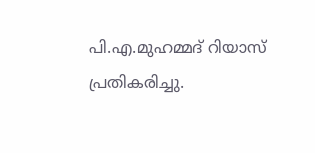പി.എ.മുഹമ്മദ് റിയാസ് പ്രതികരിച്ചു.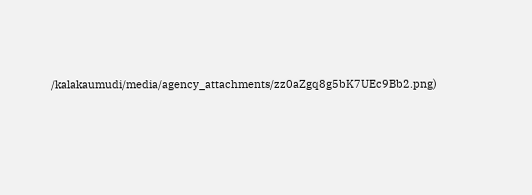/kalakaumudi/media/agency_attachments/zz0aZgq8g5bK7UEc9Bb2.png)